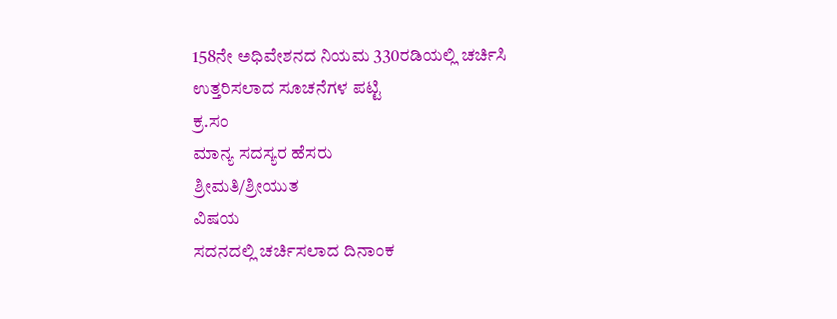158ನೇ ಅಧಿವೇಶನದ ನಿಯಮ 330ರಡಿಯಲ್ಲಿ ಚರ್ಚಿಸಿ ಉತ್ತರಿಸಲಾದ ಸೂಚನೆಗಳ ಪಟ್ಟಿ
ಕ್ರ.ಸಂ
ಮಾನ್ಯ ಸದಸ್ಯರ ಹೆಸರು
ಶ್ರೀಮತಿ/ಶ್ರೀಯುತ
ವಿಷಯ
ಸದನದಲ್ಲಿ ಚರ್ಚಿಸಲಾದ ದಿನಾಂಕ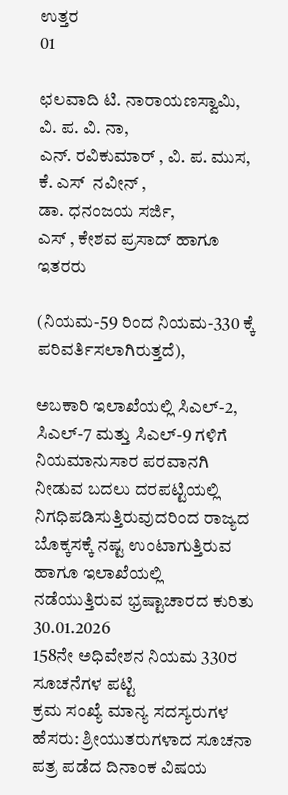ಉತ್ತರ
01

ಛಲವಾದಿ ಟಿ. ನಾರಾಯಣಸ್ವಾಮಿ, ವಿ. ಪ. ವಿ. ನಾ,
ಎನ್. ರವಿಕುಮಾರ್ ‌, ವಿ. ಪ. ಮುಸ,
ಕೆ. ಎಸ್ ‌ ನವೀನ್ ‌,
ಡಾ. ಧನಂಜಯ ಸರ್ಜಿ,
ಎಸ್ ‌, ಕೇಶವ ಪ್ರಸಾದ್ ಹಾಗೂ ಇತರರು

(ನಿಯಮ-59 ರಿಂದ ನಿಯಮ-330 ಕ್ಕೆ ಪರಿವರ್ತಿಸಲಾಗಿರುತ್ತದೆ),

ಅಬಕಾರಿ ಇಲಾಖೆಯಲ್ಲಿ ಸಿಎಲ್-2, ಸಿಎಲ್-7 ಮತ್ತು ಸಿಎಲ್-9 ಗಳಿಗೆ ನಿಯಮಾನುಸಾರ ಪರವಾನಗಿ ನೀಡುವ ಬದಲು ದರಪಟ್ಟಿಯಲ್ಲಿ ನಿಗಧಿಪಡಿಸುತ್ತಿರುವುದರಿಂದ ರಾಜ್ಯದ ಬೊಕ್ಕಸಕ್ಕೆ ನಷ್ಟ ಉಂಟಾಗುತ್ತಿರುವ ಹಾಗೂ ಇಲಾಖೆಯಲ್ಲಿ ನಡೆಯುತ್ತಿರುವ ಭ್ರಷ್ಟಾಚಾರದ ಕುರಿತು
30.01.2026
158ನೇ ಅಧಿವೇಶನ ನಿಯಮ 330ರ ಸೂಚನೆಗಳ ಪಟ್ಟಿ
ಕ್ರಮ ಸಂಖ್ಯೆ ಮಾನ್ಯ ಸದಸ್ಯರುಗಳ ಹೆಸರು: ಶ್ರೀಯುತರುಗಳಾದ ಸೂಚನಾ ಪತ್ರ ಪಡೆದ ದಿನಾಂಕ ವಿಷಯ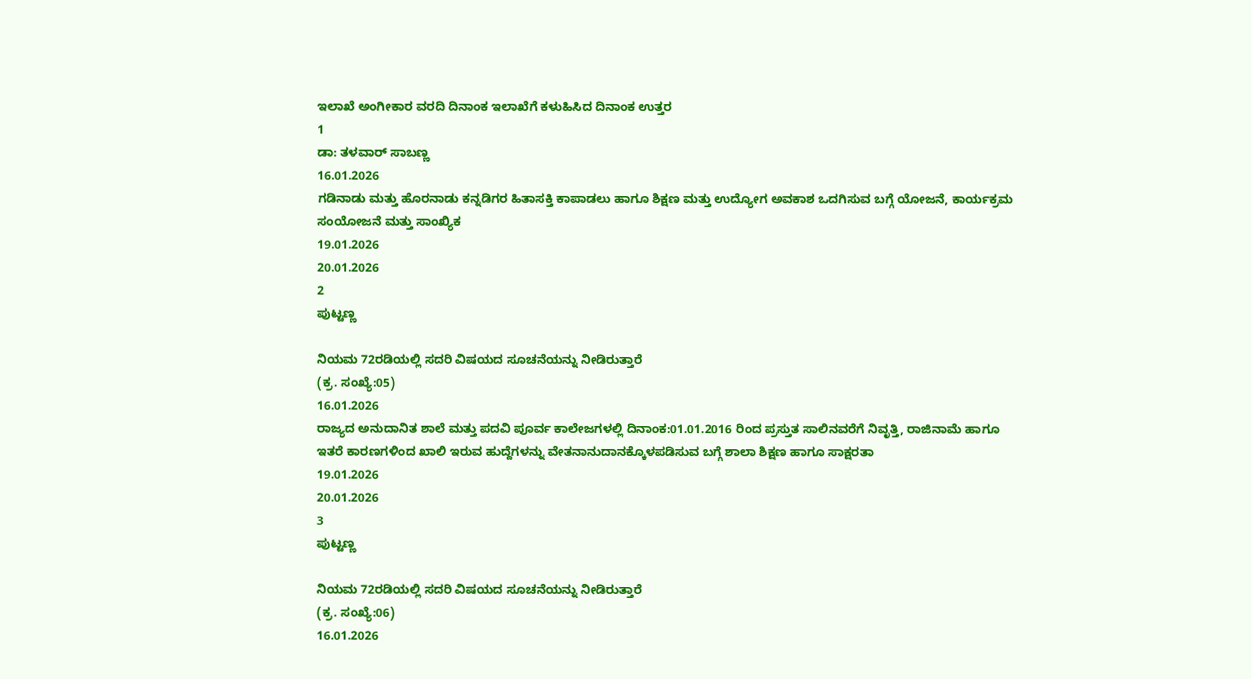ಇಲಾಖೆ ಅಂಗೀಕಾರ ವರದಿ ದಿನಾಂಕ ಇಲಾಖೆಗೆ ಕಳುಹಿಸಿದ ದಿನಾಂಕ ಉತ್ತರ
1
ಡಾ: ತಳವಾರ್‌ ಸಾಬಣ್ಣ
16.01.2026
ಗಡಿನಾಡು ಮತ್ತು ಹೊರನಾಡು ಕನ್ನಡಿಗರ ಹಿತಾಸಕ್ತಿ ಕಾಪಾಡಲು ಹಾಗೂ ಶಿಕ್ಷಣ ಮತ್ತು ಉದ್ಯೋಗ ಅವಕಾಶ ಒದಗಿಸುವ ಬಗ್ಗೆ ಯೋಜನೆ, ಕಾರ್ಯಕ್ರಮ ಸಂಯೋಜನೆ ಮತ್ತು ಸಾಂಖ್ಯಿಕ
19.01.2026
20.01.2026
2
ಪುಟ್ಟಣ್ಣ

ನಿಯಮ 72ರಡಿಯಲ್ಲಿ ಸದರಿ ವಿಷಯದ ಸೂಚನೆಯನ್ನು ನೀಡಿರುತ್ತಾರೆ
(ಕ್ರ. ಸಂಖ್ಯೆ:05)
16.01.2026
ರಾಜ್ಯದ ಅನುದಾನಿತ ಶಾಲೆ ಮತ್ತು ಪದವಿ ಪೂರ್ವ ಕಾಲೇಜಗಳಲ್ಲಿ ದಿನಾಂಕ:01.01.2016 ರಿಂದ ಪ್ರಸ್ತುತ ಸಾಲಿನವರೆಗೆ ನಿವೃತ್ತಿ, ರಾಜಿನಾಮೆ ಹಾಗೂ ಇತರೆ ಕಾರಣಗಳಿಂದ ಖಾಲಿ ಇರುವ ಹುದ್ದೆಗಳನ್ನು ವೇತನಾನುದಾನಕ್ಕೊಳಪಡಿಸುವ ಬಗ್ಗೆ ಶಾಲಾ ಶಿಕ್ಷಣ ಹಾಗೂ ಸಾಕ್ಷರತಾ
19.01.2026
20.01.2026
3
ಪುಟ್ಟಣ್ಣ

ನಿಯಮ 72ರಡಿಯಲ್ಲಿ ಸದರಿ ವಿಷಯದ ಸೂಚನೆಯನ್ನು ನೀಡಿರುತ್ತಾರೆ
(ಕ್ರ. ಸಂಖ್ಯೆ:06)
16.01.2026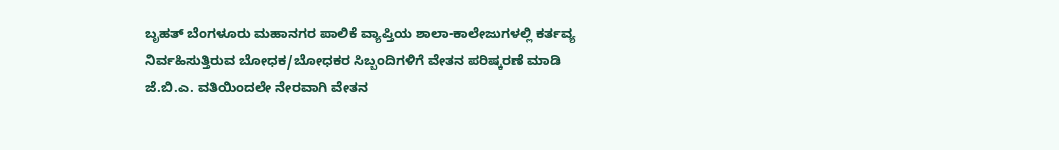ಬೃಹತ್‌ ಬೆಂಗಳೂರು ಮಹಾನಗರ ಪಾಲಿಕೆ ವ್ಯಾಪ್ತಿಯ ಶಾಲಾ-ಕಾಲೇಜುಗಳಲ್ಲಿ ಕರ್ತವ್ಯ ನಿರ್ವಹಿಸುತ್ತಿರುವ ಬೋಧಕ/ಬೋಧಕರ ಸಿಬ್ಬಂದಿಗಳಿಗೆ ವೇತನ ಪರಿಷ್ಕರಣೆ ಮಾಡಿ ಜೆ.ಬಿ.ಎ. ವತಿಯಿಂದಲೇ ನೇರವಾಗಿ ವೇತನ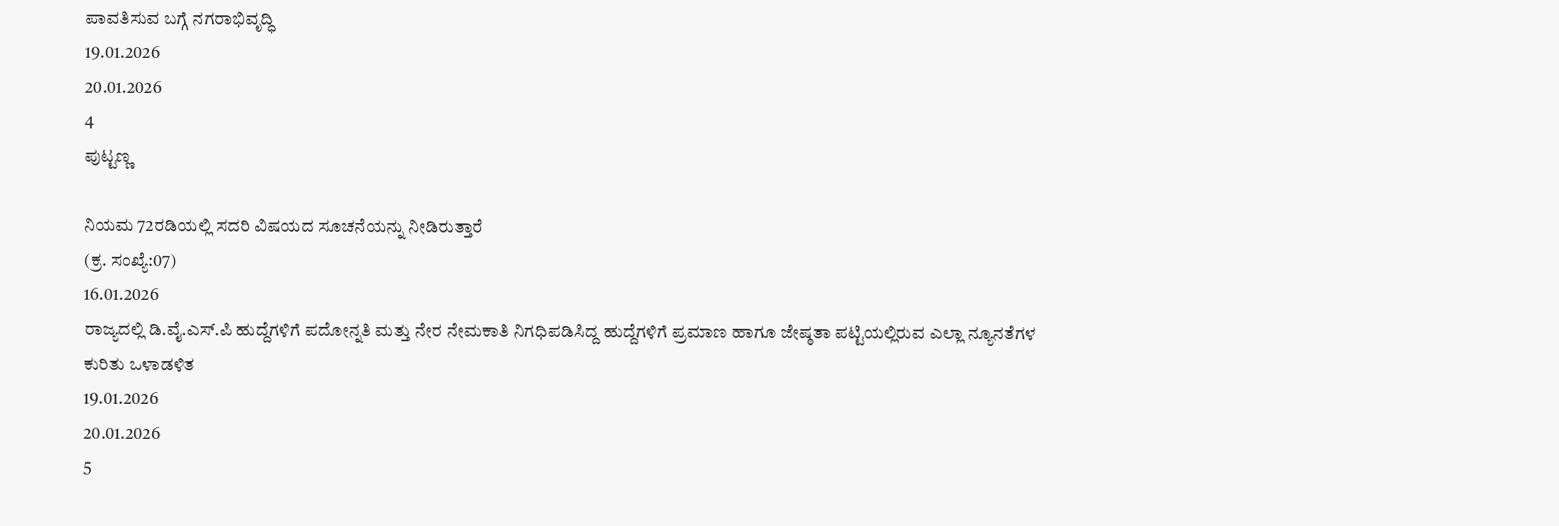ಪಾವತಿಸುವ ಬಗ್ಗೆ ನಗರಾಭಿವೃದ್ಧಿ
19.01.2026
20.01.2026
4
ಪುಟ್ಟಣ್ಣ

ನಿಯಮ 72ರಡಿಯಲ್ಲಿ ಸದರಿ ವಿಷಯದ ಸೂಚನೆಯನ್ನು ನೀಡಿರುತ್ತಾರೆ
(ಕ್ರ. ಸಂಖ್ಯೆ:07)
16.01.2026
ರಾಜ್ಯದಲ್ಲಿ ಡಿ.ವೈ.ಎಸ್.ಪಿ ಹುದ್ದೆಗಳಿಗೆ ಪದೋನ್ನತಿ ಮತ್ತು ನೇರ ನೇಮಕಾತಿ ನಿಗಧಿಪಡಿಸಿದ್ದ ಹುದ್ದೆಗಳಿಗೆ ಪ್ರಮಾಣ ಹಾಗೂ ಜೇಷ್ಠತಾ ಪಟ್ಟಿಯಲ್ಲಿರುವ ಎಲ್ಲಾ ನ್ಯೂನತೆಗಳ ಕುರಿತು ಒಳಾಡಳಿತ
19.01.2026
20.01.2026
5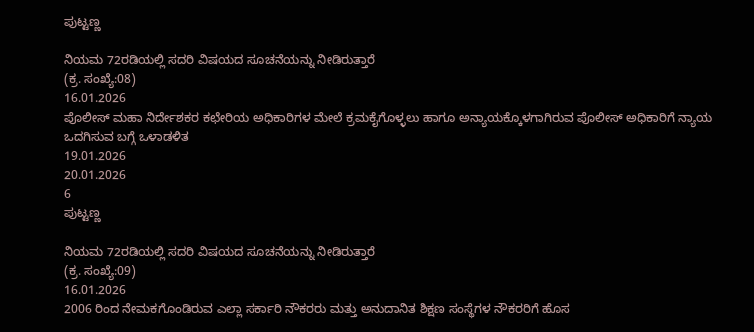ಪುಟ್ಟಣ್ಣ

ನಿಯಮ 72ರಡಿಯಲ್ಲಿ ಸದರಿ ವಿಷಯದ ಸೂಚನೆಯನ್ನು ನೀಡಿರುತ್ತಾರೆ
(ಕ್ರ. ಸಂಖ್ಯೆ:08)
16.01.2026
ಪೊಲೀಸ್‌ ಮಹಾ ನಿರ್ದೇಶಕರ ಕಛೇರಿಯ ಅಧಿಕಾರಿಗಳ ಮೇಲೆ ಕ್ರಮಕೈಗೊಳ್ಳಲು ಹಾಗೂ ಅನ್ಯಾಯಕ್ಕೊಳಗಾಗಿರುವ ಪೊಲೀಸ್‌ ಅಧಿಕಾರಿಗೆ ನ್ಯಾಯ ಒದಗಿಸುವ ಬಗ್ಗೆ ಒಳಾಡಳಿತ
19.01.2026
20.01.2026
6
ಪುಟ್ಟಣ್ಣ

ನಿಯಮ 72ರಡಿಯಲ್ಲಿ ಸದರಿ ವಿಷಯದ ಸೂಚನೆಯನ್ನು ನೀಡಿರುತ್ತಾರೆ
(ಕ್ರ. ಸಂಖ್ಯೆ:09)
16.01.2026
2006 ರಿಂದ ನೇಮಕಗೊಂಡಿರುವ ಎಲ್ಲಾ ಸರ್ಕಾರಿ ನೌಕರರು ಮತ್ತು ಅನುದಾನಿತ ಶಿಕ್ಷಣ ಸಂಸ್ಥೆಗಳ ನೌಕರರಿಗೆ ಹೊಸ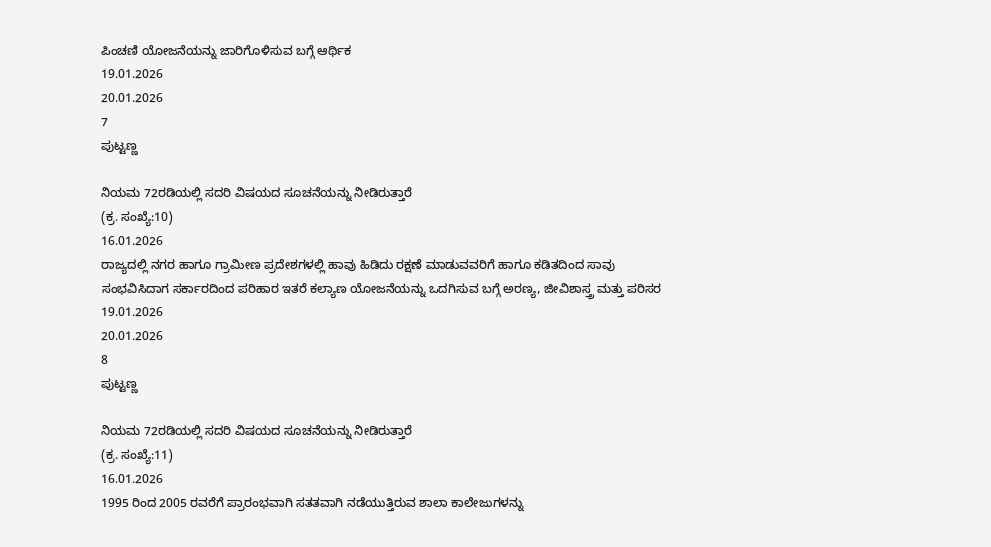ಪಿಂಚಣಿ ಯೋಜನೆಯನ್ನು ಜಾರಿಗೊಳಿಸುವ ಬಗ್ಗೆ ಆರ್ಥಿಕ
19.01.2026
20.01.2026
7
ಪುಟ್ಟಣ್ಣ

ನಿಯಮ 72ರಡಿಯಲ್ಲಿ ಸದರಿ ವಿಷಯದ ಸೂಚನೆಯನ್ನು ನೀಡಿರುತ್ತಾರೆ
(ಕ್ರ. ಸಂಖ್ಯೆ:10)
16.01.2026
ರಾಜ್ಯದಲ್ಲಿ ನಗರ ಹಾಗೂ ಗ್ರಾಮೀಣ ಪ್ರದೇಶಗಳಲ್ಲಿ ಹಾವು ಹಿಡಿದು ರಕ್ಷಣೆ ಮಾಡುವವರಿಗೆ ಹಾಗೂ ಕಡಿತದಿಂದ ಸಾವು ಸಂಭವಿಸಿದಾಗ ಸರ್ಕಾರದಿಂದ ಪರಿಹಾರ ಇತರೆ ಕಲ್ಯಾಣ ಯೋಜನೆಯನ್ನು ಒದಗಿಸುವ ಬಗ್ಗೆ ಅರಣ್ಯ, ಜೀವಿಶಾಸ್ತ್ರ ಮತ್ತು ಪರಿಸರ
19.01.2026
20.01.2026
8
ಪುಟ್ಟಣ್ಣ

ನಿಯಮ 72ರಡಿಯಲ್ಲಿ ಸದರಿ ವಿಷಯದ ಸೂಚನೆಯನ್ನು ನೀಡಿರುತ್ತಾರೆ
(ಕ್ರ. ಸಂಖ್ಯೆ:11)
16.01.2026
1995 ರಿಂದ 2005 ರವರೆಗೆ ಪ್ರಾರಂಭವಾಗಿ ಸತತವಾಗಿ ನಡೆಯುತ್ತಿರುವ ಶಾಲಾ ಕಾಲೇಜುಗಳನ್ನು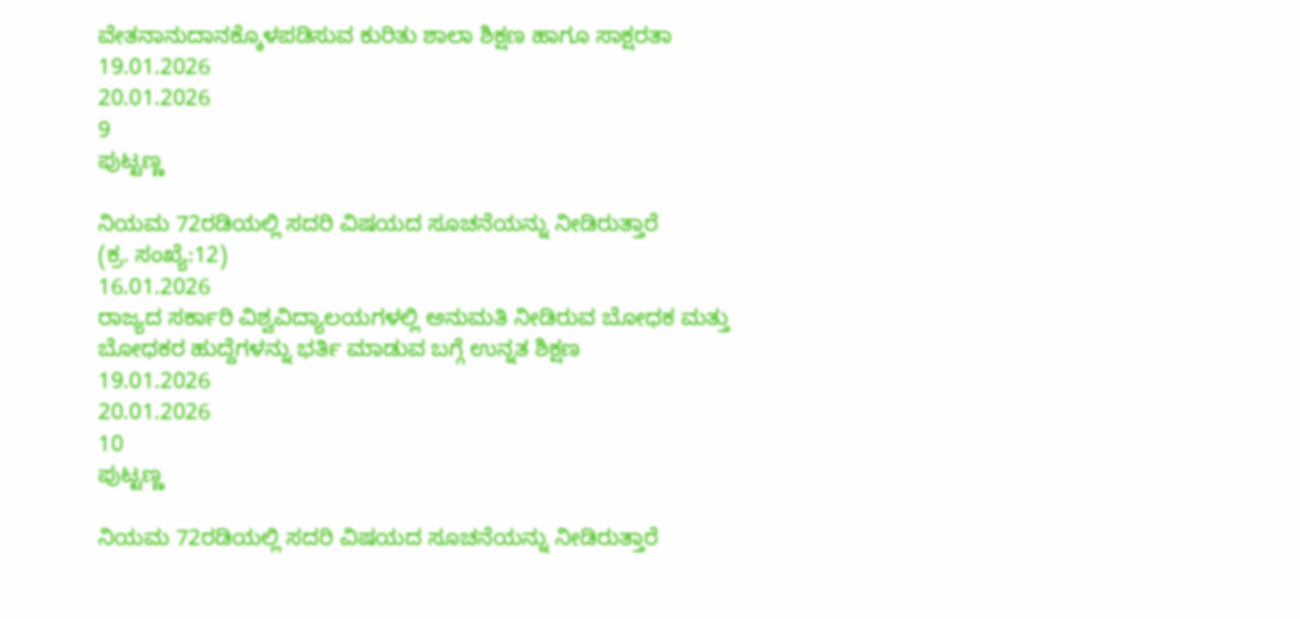ವೇತನಾನುದಾನಕ್ಕೊಳಪಡಿಸುವ ಕುರಿತು ಶಾಲಾ ಶಿಕ್ಷಣ ಹಾಗೂ ಸಾಕ್ಷರತಾ
19.01.2026
20.01.2026
9
ಪುಟ್ಟಣ್ಣ

ನಿಯಮ 72ರಡಿಯಲ್ಲಿ ಸದರಿ ವಿಷಯದ ಸೂಚನೆಯನ್ನು ನೀಡಿರುತ್ತಾರೆ
(ಕ್ರ. ಸಂಖ್ಯೆ:12)
16.01.2026
ರಾಜ್ಯದ ಸರ್ಕಾರಿ ವಿಶ್ವವಿದ್ಯಾಲಯಗಳಲ್ಲಿ ಅನುಮತಿ ನೀಡಿರುವ ಬೋಧಕ ಮತ್ತು ಬೋಧಕರ ಹುದ್ದೆಗಳನ್ನು ಭರ್ತಿ ಮಾಡುವ ಬಗ್ಗೆ ಉನ್ನತ ಶಿಕ್ಷಣ
19.01.2026
20.01.2026
10
ಪುಟ್ಟಣ್ಣ

ನಿಯಮ 72ರಡಿಯಲ್ಲಿ ಸದರಿ ವಿಷಯದ ಸೂಚನೆಯನ್ನು ನೀಡಿರುತ್ತಾರೆ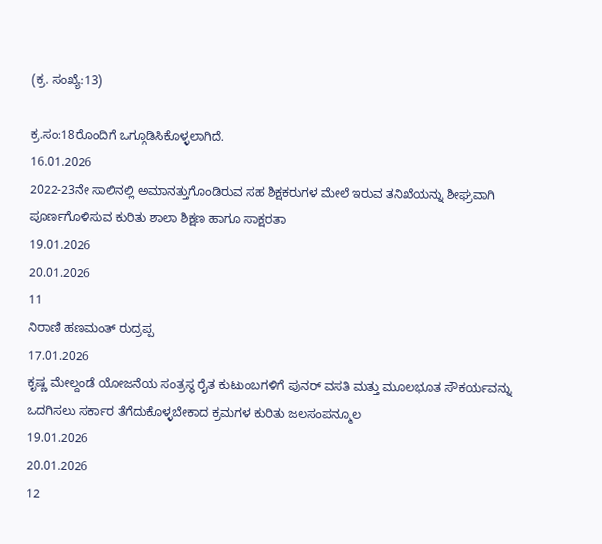(ಕ್ರ. ಸಂಖ್ಯೆ:13)

ಕ್ರ.ಸಂ:18ರೊಂದಿಗೆ ಒಗ್ಗೂಡಿಸಿಕೊಳ್ಳಲಾಗಿದೆ.
16.01.2026
2022-23ನೇ ಸಾಲಿನಲ್ಲಿ ಅಮಾನತ್ತುಗೊಂಡಿರುವ ಸಹ ಶಿಕ್ಷಕರುಗಳ ಮೇಲೆ ಇರುವ ತನಿಖೆಯನ್ನು ಶೀಘ್ರವಾಗಿ ಪೂರ್ಣಗೊಳಿಸುವ ಕುರಿತು ಶಾಲಾ ಶಿಕ್ಷಣ ಹಾಗೂ ಸಾಕ್ಷರತಾ
19.01.2026
20.01.2026
11
ನಿರಾಣಿ ಹಣಮಂತ್‌ ರುದ್ರಪ್ಪ
17.01.2026
ಕೃಷ್ಣ ಮೇಲ್ದಂಡೆ ಯೋಜನೆಯ ಸಂತ್ರಸ್ಥ ರೈತ ಕುಟುಂಬಗಳಿಗೆ ಪುನರ್‌ ವಸತಿ ಮತ್ತು ಮೂಲಭೂತ ಸೌಕರ್ಯವನ್ನು ಒದಗಿಸಲು ಸರ್ಕಾರ ತೆಗೆದುಕೊಳ್ಳಬೇಕಾದ ಕ್ರಮಗಳ ಕುರಿತು ಜಲಸಂಪನ್ಮೂಲ
19.01.2026
20.01.2026
12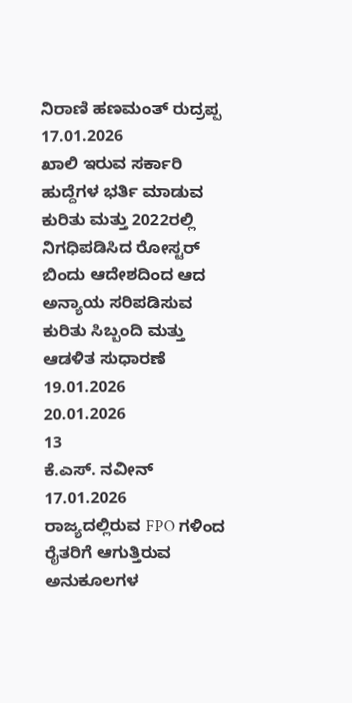ನಿರಾಣಿ ಹಣಮಂತ್‌ ರುದ್ರಪ್ಪ
17.01.2026
ಖಾಲಿ ಇರುವ ಸರ್ಕಾರಿ ಹುದ್ದೆಗಳ ಭರ್ತಿ ಮಾಡುವ ಕುರಿತು ಮತ್ತು 2022ರಲ್ಲಿ ನಿಗಧಿಪಡಿಸಿದ ರೋಸ್ಟರ್‌ ಬಿಂದು ಆದೇಶದಿಂದ ಆದ ಅನ್ಯಾಯ ಸರಿಪಡಿಸುವ ಕುರಿತು ಸಿಬ್ಬಂದಿ ಮತ್ತು ಆಡಳಿತ ಸುಧಾರಣೆ
19.01.2026
20.01.2026
13
ಕೆ.ಎಸ್. ನವೀನ್
17.01.2026
ರಾಜ್ಯದಲ್ಲಿರುವ FPO ಗಳಿಂದ ರೈತರಿಗೆ ಆಗುತ್ತಿರುವ ಅನುಕೂಲಗಳ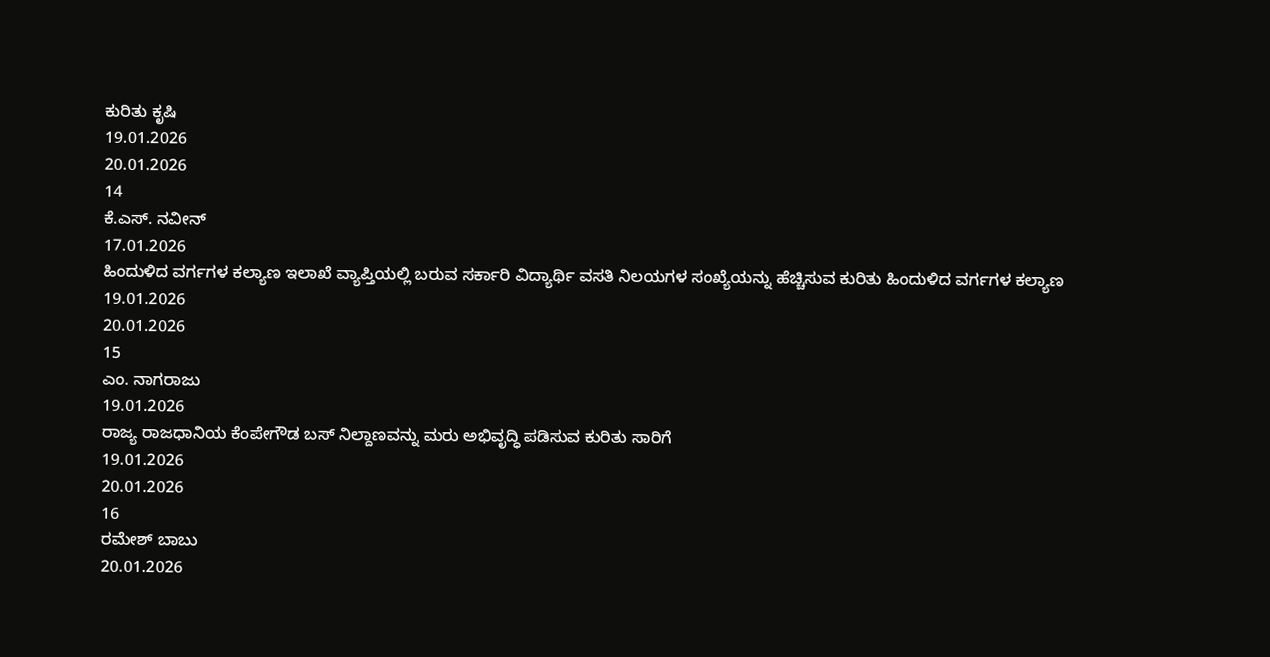ಕುರಿತು ಕೃಷಿ
19.01.2026
20.01.2026
14
ಕೆ.ಎಸ್. ನವೀನ್
17.01.2026
ಹಿಂದುಳಿದ ವರ್ಗಗಳ ಕಲ್ಯಾಣ ಇಲಾಖೆ ವ್ಯಾಪ್ತಿಯಲ್ಲಿ ಬರುವ ಸರ್ಕಾರಿ ವಿದ್ಯಾರ್ಥಿ ವಸತಿ ನಿಲಯಗಳ ಸಂಖ್ಯೆಯನ್ನು ಹೆಚ್ಚಿಸುವ ಕುರಿತು ಹಿಂದುಳಿದ ವರ್ಗಗಳ ಕಲ್ಯಾಣ
19.01.2026
20.01.2026
15
ಎಂ. ನಾಗರಾಜು
19.01.2026
ರಾಜ್ಯ ರಾಜಧಾನಿಯ ಕೆಂಪೇಗೌಡ ಬಸ್‌ ನಿಲ್ದಾಣವನ್ನು ಮರು ಅಭಿವೃದ್ಧಿ ಪಡಿಸುವ ಕುರಿತು ಸಾರಿಗೆ
19.01.2026
20.01.2026
16
ರಮೇಶ್‌ ಬಾಬು
20.01.2026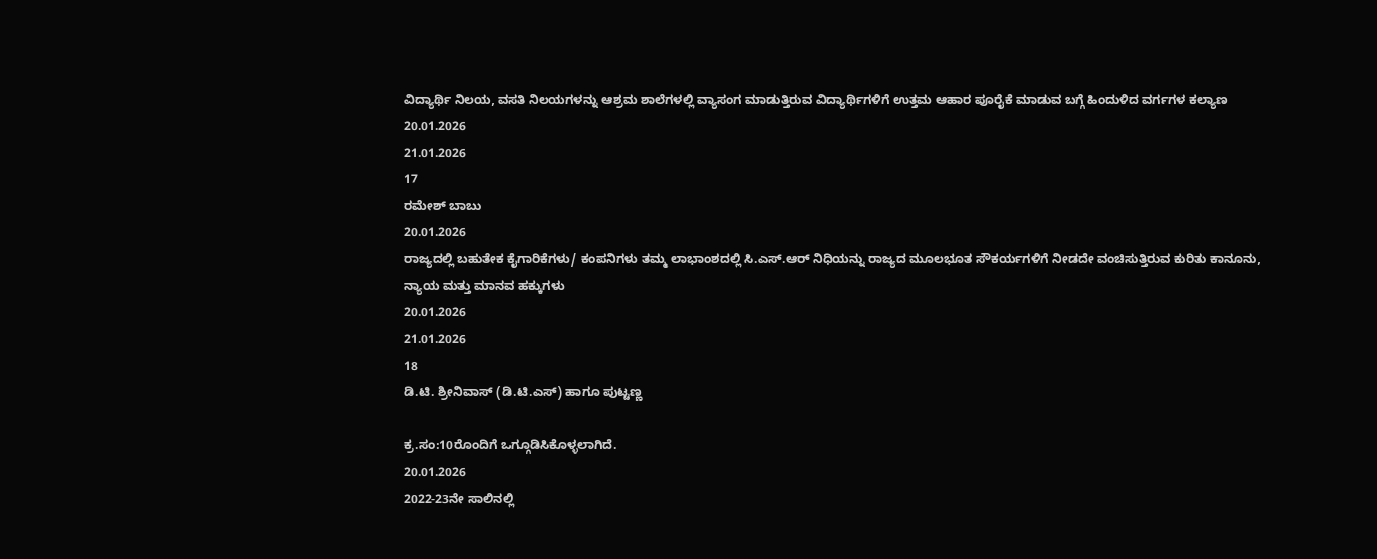ವಿದ್ಯಾರ್ಥಿ ನಿಲಯ, ವಸತಿ ನಿಲಯಗಳನ್ನು ಆಶ್ರಮ ಶಾಲೆಗಳಲ್ಲಿ ವ್ಯಾಸಂಗ ಮಾಡುತ್ತಿರುವ ವಿದ್ಯಾರ್ಥಿಗಳಿಗೆ ಉತ್ತಮ ಆಹಾರ ಪೂರೈಕೆ ಮಾಡುವ ಬಗ್ಗೆ ಹಿಂದುಳಿದ ವರ್ಗಗಳ ಕಲ್ಯಾಣ
20.01.2026
21.01.2026
17
ರಮೇಶ್‌ ಬಾಬು
20.01.2026
ರಾಜ್ಯದಲ್ಲಿ ಬಹುತೇಕ ಕೈಗಾರಿಕೆಗಳು/ ಕಂಪನಿಗಳು ತಮ್ಮ ಲಾಭಾಂಶದಲ್ಲಿ ಸಿ.ಎಸ್.ಆರ್‌ ನಿಧಿಯನ್ನು ರಾಜ್ಯದ ಮೂಲಭೂತ ಸೌಕರ್ಯಗಳಿಗೆ ನೀಡದೇ ವಂಚಿಸುತ್ತಿರುವ ಕುರಿತು ಕಾನೂನು, ನ್ಯಾಯ ಮತ್ತು ಮಾನವ ಹಕ್ಕುಗಳು
20.01.2026
21.01.2026
18
ಡಿ.ಟಿ. ಶ್ರೀನಿವಾಸ್‌ (ಡಿ.ಟಿ.ಎಸ್) ಹಾಗೂ ಪುಟ್ಟಣ್ಣ

ಕ್ರ.ಸಂ:10ರೊಂದಿಗೆ ಒಗ್ಗೂಡಿಸಿಕೊಳ್ಳಲಾಗಿದೆ.
20.01.2026
2022-23ನೇ ಸಾಲಿನಲ್ಲಿ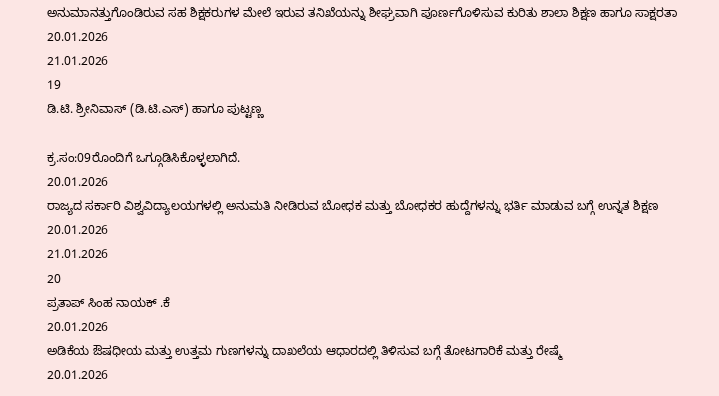ಅನುಮಾನತ್ತುಗೊಂಡಿರುವ ಸಹ ಶಿಕ್ಷಕರುಗಳ ಮೇಲೆ ಇರುವ ತನಿಖೆಯನ್ನು ಶೀಘ್ರವಾಗಿ ಪೂರ್ಣಗೊಳಿಸುವ ಕುರಿತು ಶಾಲಾ ಶಿಕ್ಷಣ ಹಾಗೂ ಸಾಕ್ಷರತಾ
20.01.2026
21.01.2026
19
ಡಿ.ಟಿ. ಶ್ರೀನಿವಾಸ್‌ (ಡಿ.ಟಿ.ಎಸ್) ಹಾಗೂ ಪುಟ್ಟಣ್ಣ

ಕ್ರ.ಸಂ:09ರೊಂದಿಗೆ ಒಗ್ಗೂಡಿಸಿಕೊಳ್ಳಲಾಗಿದೆ.
20.01.2026
ರಾಜ್ಯದ ಸರ್ಕಾರಿ ವಿಶ್ವವಿದ್ಯಾಲಯಗಳಲ್ಲಿ ಅನುಮತಿ ನೀಡಿರುವ ಬೋಧಕ ಮತ್ತು ಬೋಧಕರ ಹುದ್ದೆಗಳನ್ನು ಭರ್ತಿ ಮಾಡುವ ಬಗ್ಗೆ ಉನ್ನತ ಶಿಕ್ಷಣ
20.01.2026
21.01.2026
20
ಪ್ರತಾಪ್‌ ಸಿಂಹ ನಾಯಕ್‌ .ಕೆ
20.01.2026
ಅಡಿಕೆಯ ಔಷಧೀಯ ಮತ್ತು ಉತ್ತಮ ಗುಣಗಳನ್ನು ದಾಖಲೆಯ ಆಧಾರದಲ್ಲಿ ತಿಳಿಸುವ ಬಗ್ಗೆ ತೋಟಗಾರಿಕೆ ಮತ್ತು ರೇಷ್ಮೆ
20.01.2026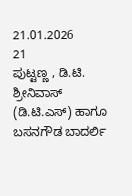21.01.2026
21
ಪುಟ್ಟಣ್ಣ , ಡಿ.ಟಿ. ಶ್ರೀನಿವಾಸ್‌ (ಡಿ.ಟಿ.ಎಸ್) ಹಾಗೂ ಬಸನಗೌಡ ಬಾದರ್ಲಿ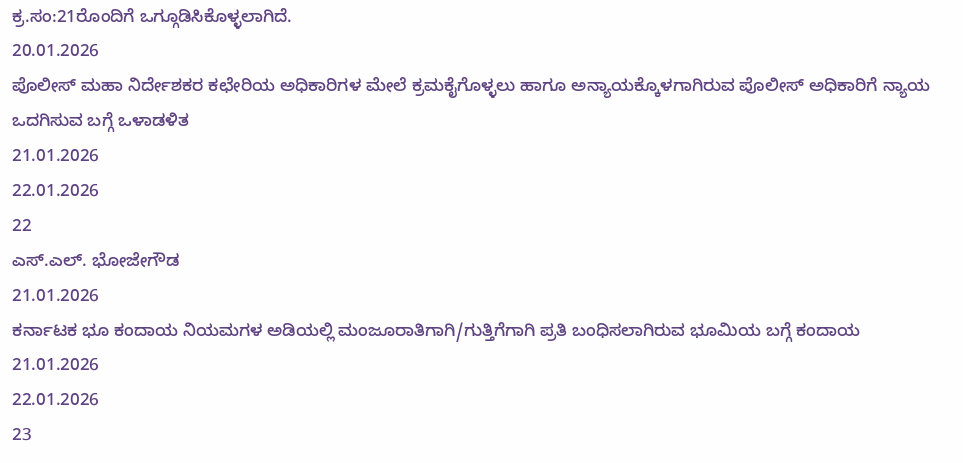ಕ್ರ.ಸಂ:21ರೊಂದಿಗೆ ಒಗ್ಗೂಡಿಸಿಕೊಳ್ಳಲಾಗಿದೆ.
20.01.2026
ಪೊಲೀಸ್‌ ಮಹಾ ನಿರ್ದೇಶಕರ ಕಛೇರಿಯ ಅಧಿಕಾರಿಗಳ ಮೇಲೆ ಕ್ರಮಕೈಗೊಳ್ಳಲು ಹಾಗೂ ಅನ್ಯಾಯಕ್ಕೊಳಗಾಗಿರುವ ಪೊಲೀಸ್‌ ಅಧಿಕಾರಿಗೆ ನ್ಯಾಯ ಒದಗಿಸುವ ಬಗ್ಗೆ ಒಳಾಡಳಿತ
21.01.2026
22.01.2026
22
ಎಸ್.ಎಲ್. ಭೋಜೇಗೌಡ
21.01.2026
ಕರ್ನಾಟಕ ಭೂ ಕಂದಾಯ ನಿಯಮಗಳ ಅಡಿಯಲ್ಲಿ ಮಂಜೂರಾತಿಗಾಗಿ/ಗುತ್ತಿಗೆಗಾಗಿ ಪ್ರತಿ ಬಂಧಿಸಲಾಗಿರುವ ಭೂಮಿಯ ಬಗ್ಗೆ ಕಂದಾಯ
21.01.2026
22.01.2026
23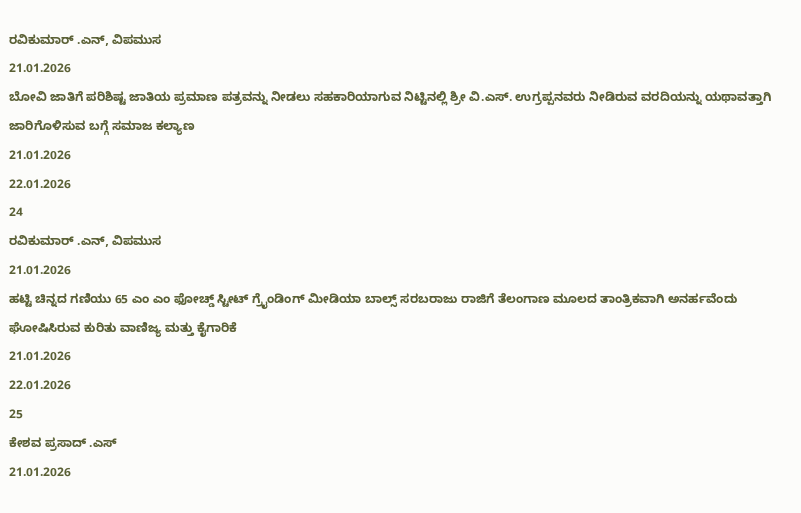ರವಿಕುಮಾರ್‌ .ಎನ್, ವಿಪಮುಸ
21.01.2026
ಬೋವಿ ಜಾತಿಗೆ ಪರಿಶಿಷ್ಟ ಜಾತಿಯ ಪ್ರಮಾಣ ಪತ್ರವನ್ನು ನೀಡಲು ಸಹಕಾರಿಯಾಗುವ ನಿಟ್ಟಿನಲ್ಲಿ ಶ್ರೀ ವಿ.ಎಸ್. ಉಗ್ರಪ್ಪನವರು ನೀಡಿರುವ ವರದಿಯನ್ನು ಯಥಾವತ್ತಾಗಿ ಜಾರಿಗೊಳಿಸುವ ಬಗ್ಗೆ ಸಮಾಜ ಕಲ್ಯಾಣ
21.01.2026
22.01.2026
24
ರವಿಕುಮಾರ್‌ .ಎನ್, ವಿಪಮುಸ
21.01.2026
ಹಟ್ಟಿ ಚಿನ್ನದ ಗಣಿಯು 65 ಎಂ ಎಂ ಫೋಚ್ಡ್‌ ಸ್ಟೀಟ್‌ ಗ್ರೈಂಡಿಂಗ್‌ ಮೀಡಿಯಾ ಬಾಲ್ಸ್‌ ಸರಬರಾಜು ರಾಜಿಗೆ ತೆಲಂಗಾಣ ಮೂಲದ ತಾಂತ್ರಿಕವಾಗಿ ಅನರ್ಹವೆಂದು ಘೋಷಿಸಿರುವ ಕುರಿತು ವಾಣಿಜ್ಯ ಮತ್ತು ಕೈಗಾರಿಕೆ
21.01.2026
22.01.2026
25
ಕೇಶವ ಪ್ರಸಾದ್‌ .ಎಸ್
21.01.2026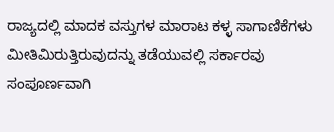ರಾಜ್ಯದಲ್ಲಿ ಮಾದಕ ವಸ್ತುಗಳ ಮಾರಾಟ ಕಳ್ಳ ಸಾಗಾಣಿಕೆಗಳು ಮೀತಿಮಿರುತ್ತಿರುವುದನ್ನು ತಡೆಯುವಲ್ಲಿ ಸರ್ಕಾರವು ಸಂಪೂರ್ಣವಾಗಿ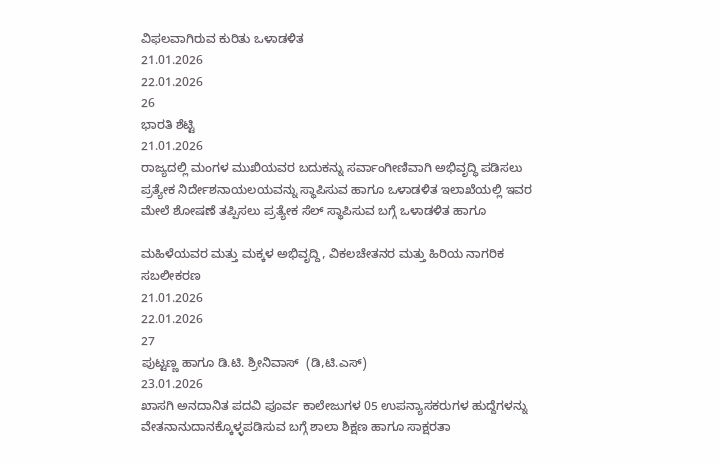ವಿಫಲವಾಗಿರುವ ಕುರಿತು ಒಳಾಡಳಿತ
21.01.2026
22.01.2026
26
ಭಾರತಿ ಶೆಟ್ಟಿ
21.01.2026
ರಾಜ್ಯದಲ್ಲಿ ಮಂಗಳ ಮುಖಿಯವರ ಬದುಕನ್ನು ಸರ್ವಾಂಗೀಣಿವಾಗಿ ಅಭಿವೃದ್ಧಿ ಪಡಿಸಲು ಪ್ರತ್ಯೇಕ ನಿರ್ದೇಶನಾಯಲಯವನ್ನು ಸ್ಥಾಪಿಸುವ ಹಾಗೂ ಒಳಾಡಳಿತ ಇಲಾಖೆಯಲ್ಲಿ ಇವರ ಮೇಲೆ ಶೋಷಣೆ ತಪ್ಪಿಸಲು ಪ್ರತ್ಯೇಕ ಸೆಲ್‌ ಸ್ಥಾಪಿಸುವ ಬಗ್ಗೆ ಒಳಾಡಳಿತ ಹಾಗೂ

ಮಹಿಳೆಯವರ ಮತ್ತು ಮಕ್ಕಳ ಅಭಿವೃ‍ದ್ದಿ, ವಿಕಲಚೇತನರ ಮತ್ತು ಹಿರಿಯ ನಾಗರಿಕ ಸಬಲೀಕರಣ
21.01.2026
22.01.2026
27
ಪುಟ್ಟಣ್ಣ ಹಾಗೂ ಡಿ.ಟಿ. ಶ್ರೀನಿವಾಸ್‌ ‌ (ಡಿ,ಟಿ.ಎಸ್)
23.01.2026
ಖಾಸಗಿ ಅನದಾನಿತ ಪದವಿ ಪೂರ್ವ ಕಾಲೇಜುಗಳ 05 ಉಪನ್ಯಾಸಕರುಗಳ ಹುದ್ದೆಗಳನ್ನು ವೇತನಾನುದಾನಕ್ಕೊಳ್ಳಪಡಿಸುವ ಬಗ್ಗೆ ಶಾಲಾ ಶಿಕ್ಷಣ ಹಾಗೂ ಸಾಕ್ಷರತಾ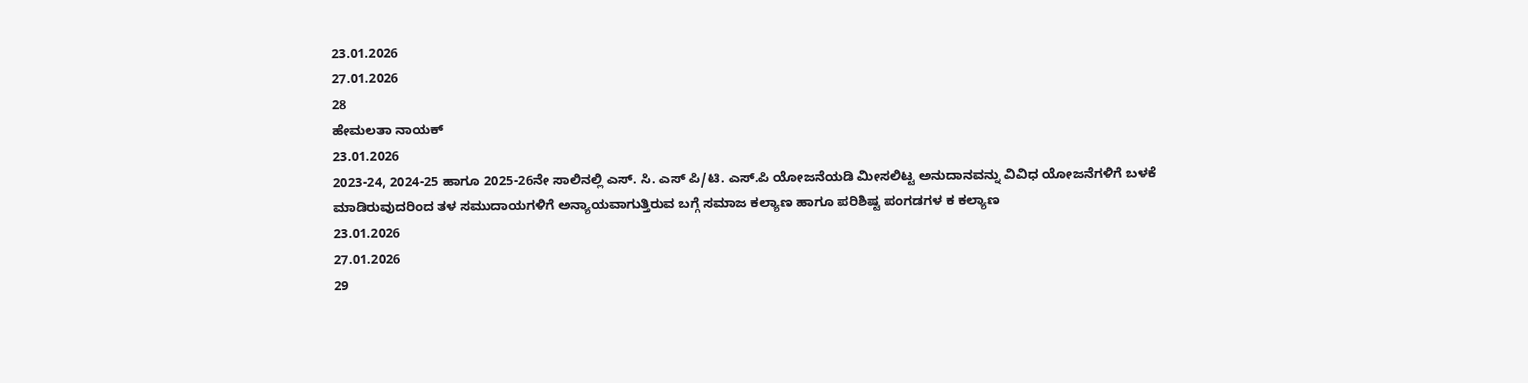23.01.2026
27.01.2026
28
ಹೇಮಲತಾ ನಾಯಕ್‌
23.01.2026
2023-24, 2024-25 ಹಾಗೂ 2025-26ನೇ ಸಾಲಿನಲ್ಲಿ ಎಸ್‌. ಸಿ. ಎಸ್‌ ಪಿ/ಟಿ. ಎಸ್‌.ಪಿ ಯೋಜನೆಯಡಿ ಮೀಸಲಿಟ್ಟ ಅನುದಾನವನ್ನು ವಿವಿಧ ಯೋಜನೆಗಳಿಗೆ ಬಳಕೆ ಮಾಡಿರುವುದರಿಂದ ತಳ ಸಮುದಾಯಗಳಿಗೆ ಅನ್ಯಾಯವಾಗುತ್ತಿರುವ ಬಗ್ಗೆ ಸಮಾಜ ಕಲ್ಯಾಣ ಹಾಗೂ ಪರಿಶಿಷ್ಟ ಪಂಗಡಗಳ ಕ ಕಲ್ಯಾಣ
23.01.2026
27.01.2026
29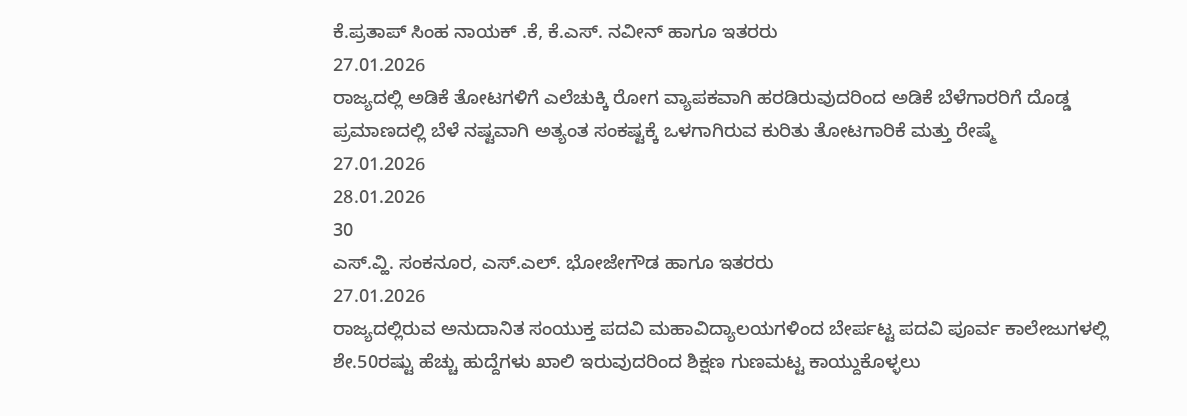ಕೆ.ಪ್ರತಾಪ್‌ ಸಿಂಹ ನಾಯಕ್‌ .ಕೆ, ಕೆ.ಎಸ್. ನವೀನ್‌ ಹಾಗೂ ಇತರರು
27.01.2026
ರಾಜ್ಯದಲ್ಲಿ ಅಡಿಕೆ ತೋಟಗಳಿಗೆ ಎಲೆಚುಕ್ಕಿ ರೋಗ ವ್ಯಾಪಕವಾಗಿ ಹರಡಿರುವುದರಿಂದ ಅಡಿಕೆ ಬೆಳೆಗಾರರಿಗೆ ದೊಡ್ಡ ಪ್ರಮಾಣದಲ್ಲಿ ಬೆಳೆ ನಷ್ಟವಾಗಿ ಅತ್ಯಂತ ಸಂಕಷ್ಟಕ್ಕೆ ಒಳಗಾಗಿರುವ ಕುರಿತು ತೋಟಗಾರಿಕೆ ಮತ್ತು ರೇಷ್ಮೆ
27.01.2026
28.01.2026
30
ಎಸ್.ವ್ಹಿ. ಸಂಕನೂರ, ಎಸ್.ಎಲ್. ಭೋಜೇಗೌಡ ಹಾಗೂ ಇತರರು
27.01.2026
ರಾಜ್ಯದಲ್ಲಿರುವ ಅನುದಾನಿತ ಸಂಯುಕ್ತ ಪದವಿ ಮಹಾವಿದ್ಯಾಲಯಗಳಿಂದ ಬೇರ್ಪಟ್ಟ ಪದವಿ ಪೂರ್ವ ಕಾಲೇಜುಗಳಲ್ಲಿ ಶೇ.50ರಷ್ಟು ಹೆಚ್ಚು ಹುದ್ದೆಗಳು ಖಾಲಿ ಇರುವುದರಿಂದ ಶಿಕ್ಷಣ ಗುಣಮಟ್ಟ ಕಾಯ್ದುಕೊಳ್ಳಲು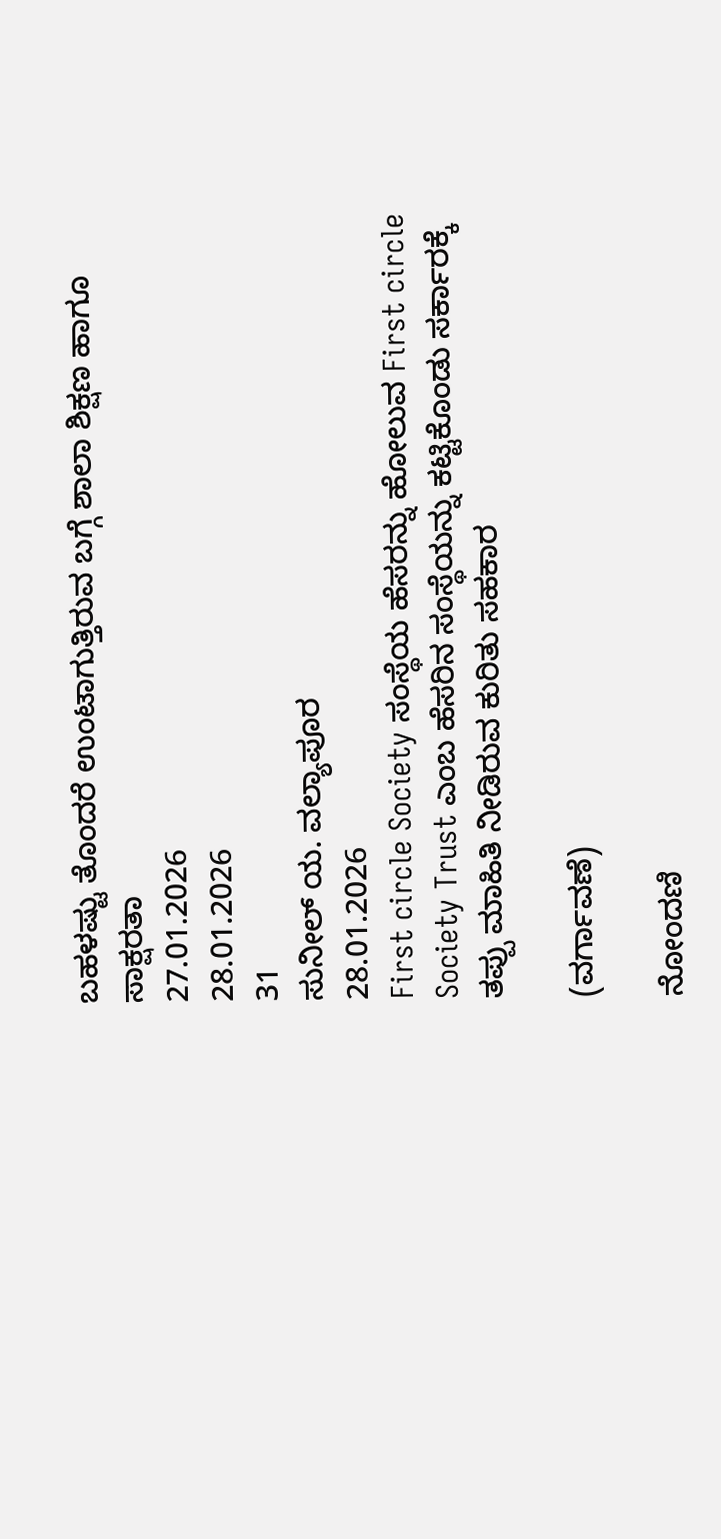ಬಹಳಷ್ಟು ತೊಂದರೆ ಉಂಟಾಗುತ್ತಿರುವ ಬಗ್ಗೆ ಶಾಲಾ ಶಿಕ್ಷಣ ಹಾಗೂ ಸಾಕ್ಷರತಾ
27.01.2026
28.01.2026
31
ಸುನೀಲ್‌ ಯ. ವಲ್ಯಾಪೂರ
28.01.2026
First circle Society ಸಂಸ್ಥೆಯ ಹೆಸರನ್ನು ಹೋಲುವ First circle Society Trust ಎಂಬ ಹೆಸರಿನ ಸಂಸ್ಥೆಯನ್ನು ಕಟ್ಟಿಕೊಂಡು ಸರ್ಕಾರಕ್ಕೆ ತಪ್ಪು ಮಾಹಿತಿ ನೀಡಿರುವ ಕುರಿತು ಸಹಕಾರ

(ವರ್ಗಾವಣೆ)

ನೋಂದಣಿ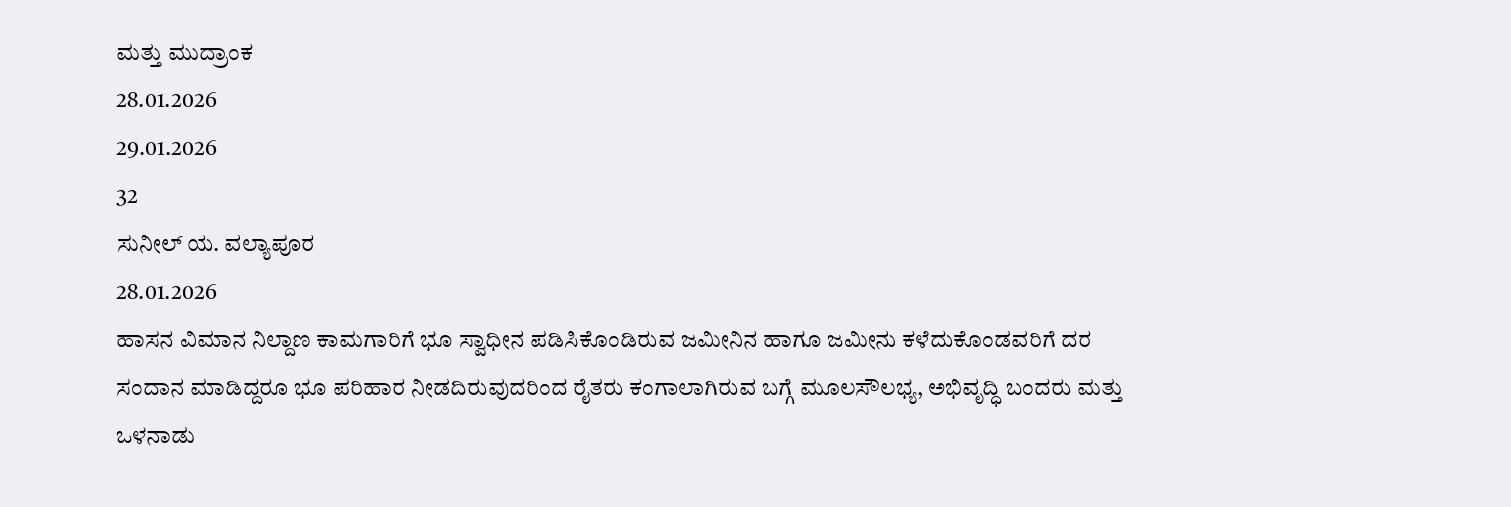ಮತ್ತು ಮುದ್ರಾಂಕ
28.01.2026
29.01.2026
32
ಸುನೀಲ್‌ ಯ. ವಲ್ಯಾಪೂರ
28.01.2026
ಹಾಸನ ವಿಮಾನ ನಿಲ್ದಾಣ ಕಾಮಗಾರಿಗೆ ಭೂ ಸ್ವಾಧೀನ ಪಡಿಸಿಕೊಂಡಿರುವ ಜಮೀನಿನ ಹಾಗೂ ಜಮೀನು ಕಳೆದುಕೊಂಡವರಿಗೆ ದರ ಸಂದಾನ ಮಾಡಿದ್ದರೂ ಭೂ ಪರಿಹಾರ ನೀಡದಿರುವುದರಿಂದ ರೈತರು ಕಂಗಾಲಾಗಿರುವ ಬಗ್ಗೆ ಮೂಲಸೌಲಭ್ಯ, ಅಭಿವೃದ್ಧಿ ಬಂದರು ಮತ್ತು ಒಳನಾಡು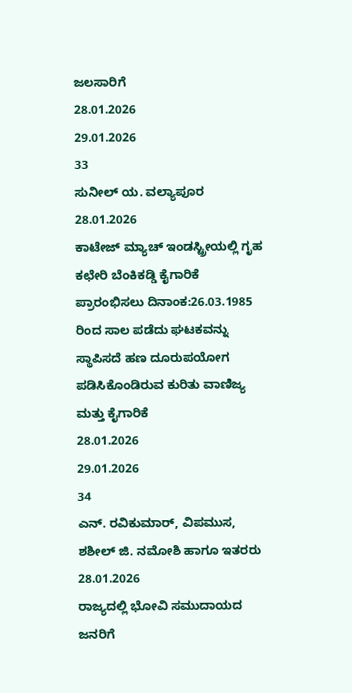ಜಲಸಾರಿಗೆ
28.01.2026
29.01.2026
33
ಸುನೀಲ್‌ ಯ. ವಲ್ಯಾಪೂರ
28.01.2026
ಕಾಟೇಜ್‌ ಮ್ಯಾಚ್‌ ಇಂಡಸ್ಟ್ರೀಯಲ್ಲಿ ಗೃಹ ಕಛೇರಿ ಬೆಂಕಿಕಡ್ಡಿ ಕೈಗಾರಿಕೆ ಪ್ರಾರಂಭಿಸಲು ದಿನಾಂಕ:26.03.1985 ರಿಂದ ಸಾಲ ಪಡೆದು ಘಟಕವನ್ನು ಸ್ಥಾಪಿಸದೆ ಹಣ ದೂರುಪಯೋಗ ಪಡಿಸಿಕೊಂಡಿರುವ ಕುರಿತು ವಾಣಿಜ್ಯ ಮತ್ತು ಕೈಗಾರಿಕೆ
28.01.2026
29.01.2026
34
ಎನ್. ರವಿಕುಮಾರ್‌, ವಿಪಮುಸ, ಶಶೀಲ್‌ ಜಿ. ನಮೋಶಿ ಹಾಗೂ ಇತರರು
28.01.2026
ರಾಜ್ಯದಲ್ಲಿ ಭೋವಿ ಸಮುದಾಯದ ಜನರಿಗೆ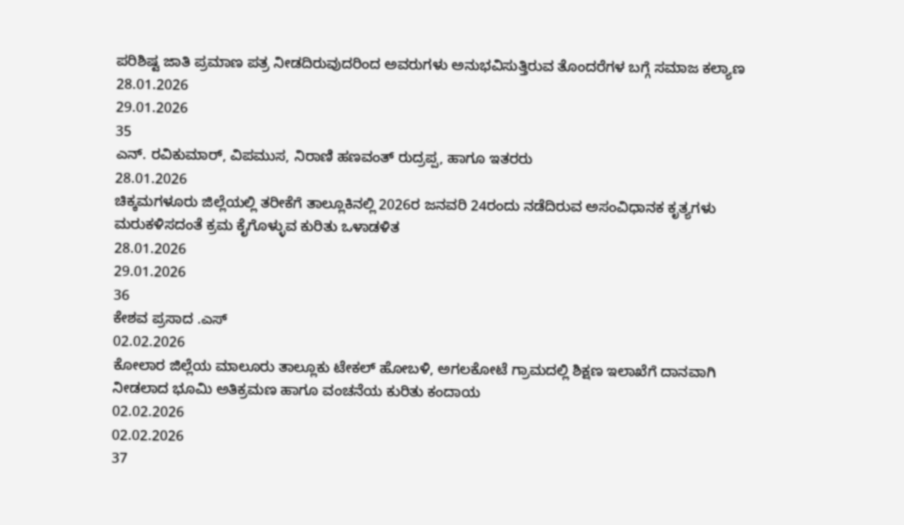ಪರಿಶಿಷ್ಟ ಜಾತಿ ಪ್ರಮಾಣ ಪತ್ರ ನೀಡದಿರುವುದರಿಂದ ಅವರುಗಳು ಅನುಭವಿಸುತ್ತಿರುವ ತೊಂದರೆಗಳ ಬಗ್ಗೆ ಸಮಾಜ ಕಲ್ಯಾಣ
28.01.2026
29.01.2026
35
ಎನ್. ರವಿಕುಮಾರ್‌, ವಿಪಮುಸ, ನಿರಾಣಿ ಹಣವಂತ್‌ ರುದ್ರಪ್ಪ, ಹಾಗೂ ಇತರರು
28.01.2026
ಚಿಕ್ಕಮಗಳೂರು ಜಿಲ್ಲೆಯಲ್ಲಿ ತರೀಕೆಗೆ ತಾಲ್ಲೂಕಿನಲ್ಲಿ 2026ರ ಜನವರಿ 24ರಂದು ನಡೆದಿರುವ ಅಸಂವಿಧಾನಕ ಕೃತ್ಯಗಳು ಮರುಕಳಿಸದಂತೆ ಕ್ರಮ ಕೈಗೊಳ್ಳುವ ಕುರಿತು ಒಳಾಡಳಿತ
28.01.2026
29.01.2026
36
ಕೇಶವ ಪ್ರಸಾದ .ಎಸ್
02.02.2026
ಕೋಲಾರ ಜಿಲ್ಲೆಯ ಮಾಲೂರು ತಾಲ್ಲೂಕು ಟೇಕಲ್‌ ಹೋಬಳಿ, ಅಗಲಕೋಟೆ ಗ್ರಾಮದಲ್ಲಿ ಶಿಕ್ಷಣ ಇಲಾಖೆಗೆ ದಾನವಾಗಿ ನೀಡಲಾದ ಭೂಮಿ ಅತಿಕ್ರಮಣ ಹಾಗೂ ವಂಚನೆಯ ಕುರಿತು ಕಂದಾಯ
02.02.2026
02.02.2026
37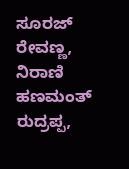ಸೂರಜ್‌ ರೇವಣ್ಣ, ನಿರಾಣಿ ಹಣಮಂತ್‌ ರುದ್ರಪ್ಪ,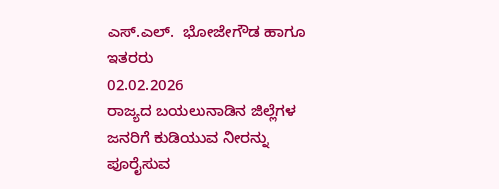ಎಸ್.ಎಲ್.  ಭೋಜೇಗೌಡ ಹಾಗೂ ಇತರರು
02.02.2026
ರಾಜ್ಯದ ಬಯಲುನಾಡಿನ ಜಿಲ್ಲೆಗಳ ಜನರಿಗೆ ಕುಡಿಯುವ ನೀರನ್ನು ಪೂರೈಸುವ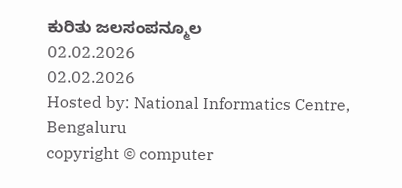ಕುರಿತು ಜಲಸಂಪನ್ಮೂಲ
02.02.2026
02.02.2026
Hosted by: National Informatics Centre, Bengaluru
copyright © computer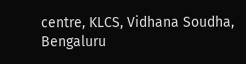centre, KLCS, Vidhana Soudha, Bengaluru